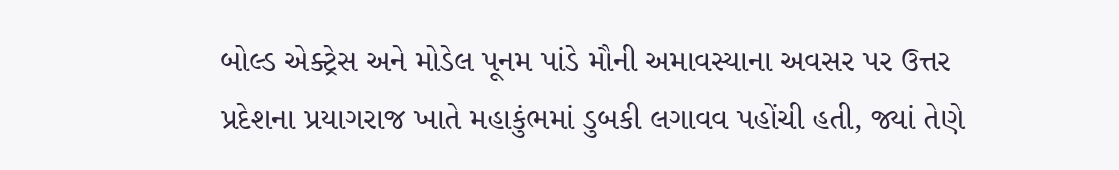બોલ્ડ એક્ટ્રેસ અને મોડેલ પૂનમ પાંડે મૌની અમાવસ્યાના અવસર પર ઉત્તર પ્રદેશના પ્રયાગરાજ ખાતે મહાકુંભમાં ડુબકી લગાવવ પહોંચી હતી, જ્યાં તેણે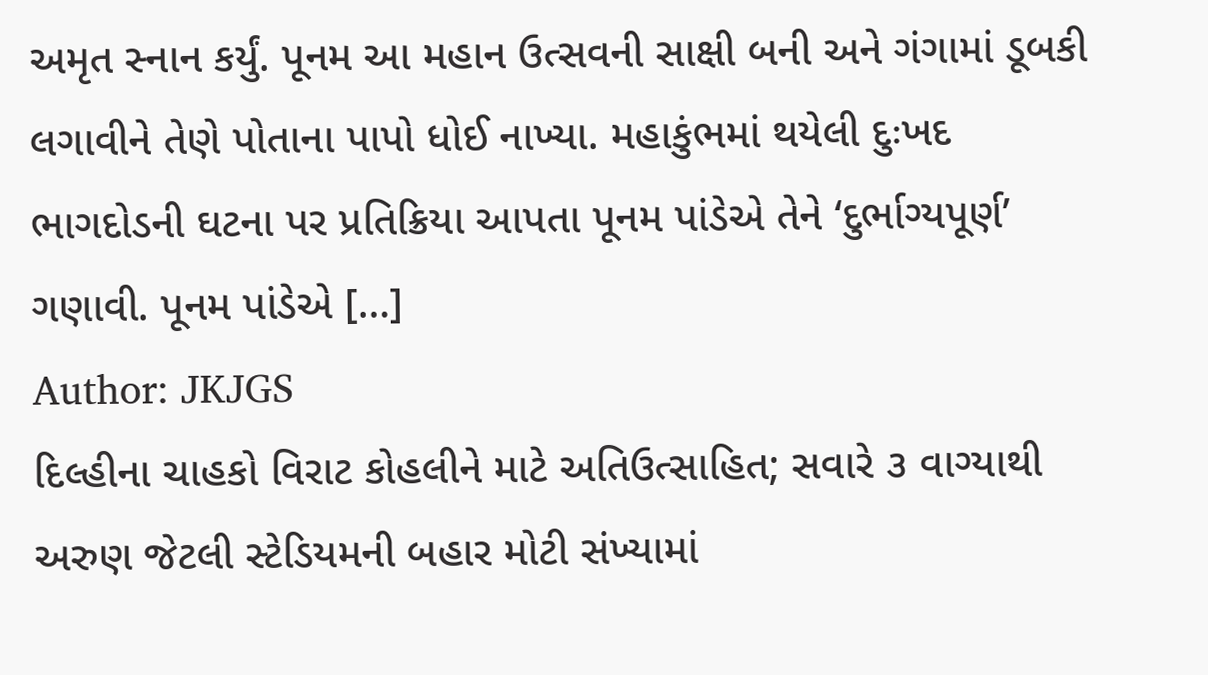અમૃત સ્નાન કર્યું. પૂનમ આ મહાન ઉત્સવની સાક્ષી બની અને ગંગામાં ડૂબકી લગાવીને તેણે પોતાના પાપો ધોઈ નાખ્યા. મહાકુંભમાં થયેલી દુઃખદ ભાગદોડની ઘટના પર પ્રતિક્રિયા આપતા પૂનમ પાંડેએ તેને ‘દુર્ભાગ્યપૂર્ણ’ ગણાવી. પૂનમ પાંડેએ […]
Author: JKJGS
દિલ્હીના ચાહકો વિરાટ કોહલીને માટે અતિઉત્સાહિત; સવારે ૩ વાગ્યાથી અરુણ જેટલી સ્ટેડિયમની બહાર મોટી સંખ્યામાં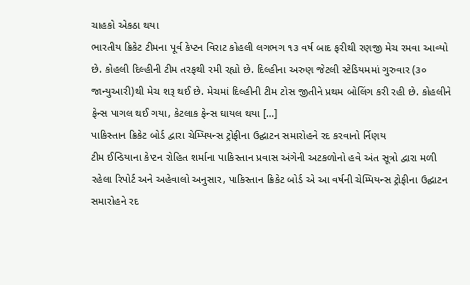ચાહકો એકઠા થયા
ભારતીય ક્રિકેટ ટીમના પૂર્વ કેપ્ટન વિરાટ કોહલી લગભગ ૧૩ વર્ષ બાદ ફરીથી રણજી મેચ રમવા આવ્યો છે. કોહલી દિલ્હીની ટીમ તરફથી રમી રહ્યો છે. દિલ્હીના અરુણ જેટલી સ્ટેડિયમમાં ગુરુવાર (૩૦ જાન્યુઆરી)થી મેચ શરૂ થઈ છે. મેચમાં દિલ્હીની ટીમ ટોસ જીતીને પ્રથમ બોલિંગ કરી રહી છે. કોહલીને ફેન્સ પાગલ થઈ ગયા, કેટલાક ફેન્સ ઘાયલ થયા […]
પાકિસ્તાન ક્રિકેટ બોર્ડ દ્વારા ચેમ્પિયન્સ ટ્રોફીના ઉદ્ઘાટન સમારોહને રદ કરવાનો ર્નિણય
ટીમ ઈન્ડિયાના કેપ્ટન રોહિત શર્માના પાકિસ્તાન પ્રવાસ અંગેની અટકળોનો હવે અંત સૂત્રો દ્વારા મળી રહેલા રિપોર્ટ અને અહેવાલો અનુસાર, પાકિસ્તાન ક્રિકેટ બોર્ડ એ આ વર્ષની ચેમ્પિયન્સ ટ્રોફીના ઉદ્ઘાટન સમારોહને રદ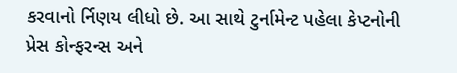કરવાનો ર્નિણય લીધો છે. આ સાથે ટુર્નામેન્ટ પહેલા કેપ્ટનોની પ્રેસ કોન્ફરન્સ અને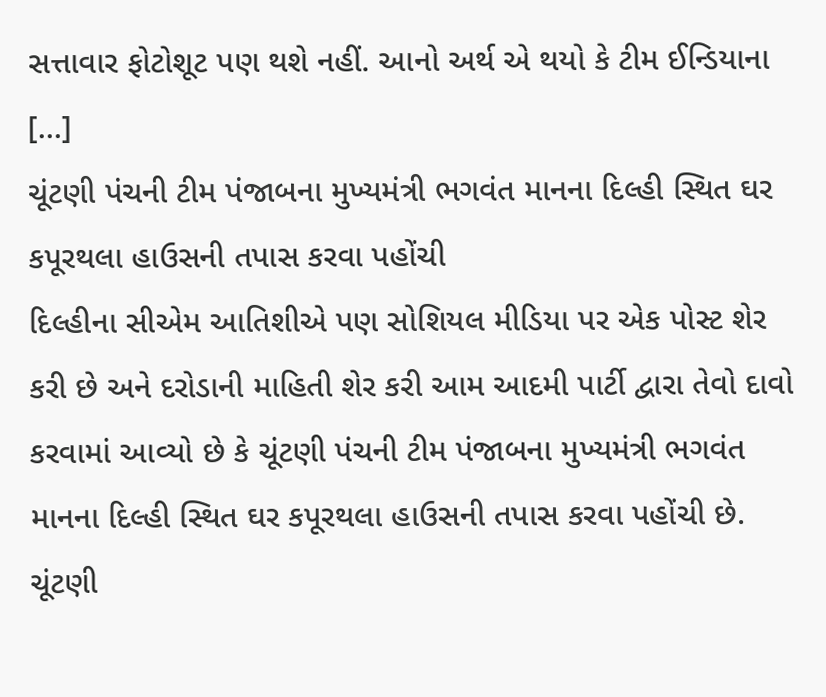સત્તાવાર ફોટોશૂટ પણ થશે નહીં. આનો અર્થ એ થયો કે ટીમ ઈન્ડિયાના […]
ચૂંટણી પંચની ટીમ પંજાબના મુખ્યમંત્રી ભગવંત માનના દિલ્હી સ્થિત ઘર કપૂરથલા હાઉસની તપાસ કરવા પહોંચી
દિલ્હીના સીએમ આતિશીએ પણ સોશિયલ મીડિયા પર એક પોસ્ટ શેર કરી છે અને દરોડાની માહિતી શેર કરી આમ આદમી પાર્ટી દ્વારા તેવો દાવો કરવામાં આવ્યો છે કે ચૂંટણી પંચની ટીમ પંજાબના મુખ્યમંત્રી ભગવંત માનના દિલ્હી સ્થિત ઘર કપૂરથલા હાઉસની તપાસ કરવા પહોંચી છે. ચૂંટણી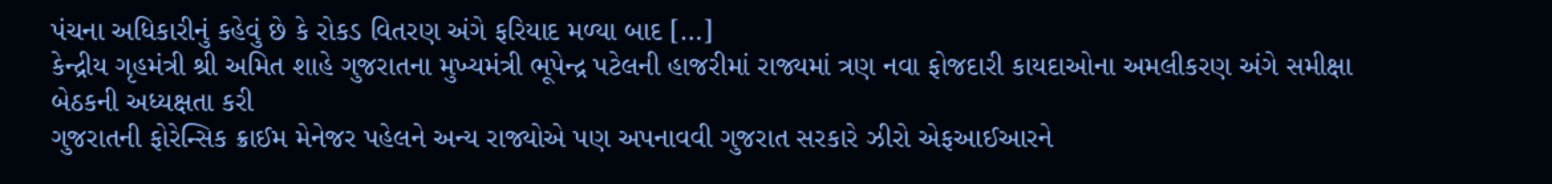પંચના અધિકારીનું કહેવું છે કે રોકડ વિતરણ અંગે ફરિયાદ મળ્યા બાદ […]
કેન્દ્રીય ગૃહમંત્રી શ્રી અમિત શાહે ગુજરાતના મુખ્યમંત્રી ભૂપેન્દ્ર પટેલની હાજરીમાં રાજ્યમાં ત્રણ નવા ફોજદારી કાયદાઓના અમલીકરણ અંગે સમીક્ષા બેઠકની અધ્યક્ષતા કરી
ગુજરાતની ફોરેન્સિક ક્રાઈમ મેનેજર પહેલને અન્ય રાજ્યોએ પણ અપનાવવી ગુજરાત સરકારે ઝીરો એફઆઈઆરને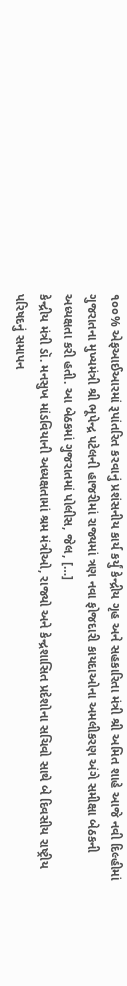૧૦૦% એફઆઈઆરમાં રૂપાંતરિત કરવાનું પ્રશંસનીય કાર્ય કર્યું કેન્દ્રીય ગૃહ અને સહકારિતા મંત્રી શ્રી અમિત શાહે આજે નવી દિલ્હીમાં ગુજરાતના મુખ્યમંત્રી શ્રી ભૂપેન્દ્ર પટેલની હાજરીમાં રાજ્યમાં ત્રણ નવા ફોજદારી કાયદાઓના અમલીકરણ અંગે સમીક્ષા બેઠકની અધ્યક્ષતા કરી હતી. આ બેઠકમાં ગુજરાતમાં પોલીસ, જેલ, […]
કેન્દ્રીય મંત્રી ડૉ. મનસુખ માંડવિયાની અધ્યક્ષતામાં શ્રમ મંત્રીઓ, રાજ્યો અને કેન્દ્રશાસિત પ્રદેશોના સચિવો સાથે બે દિવસીય રાષ્ટ્રીય પરિષદનું સમાપન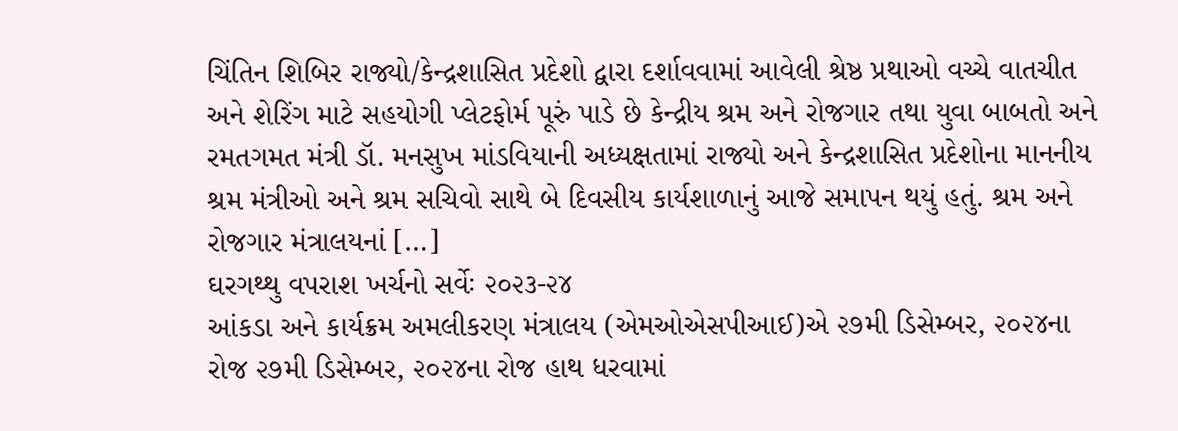ચિંતિન શિબિર રાજ્યો/કેન્દ્રશાસિત પ્રદેશો દ્વારા દર્શાવવામાં આવેલી શ્રેષ્ઠ પ્રથાઓ વચ્ચે વાતચીત અને શેરિંગ માટે સહયોગી પ્લેટફોર્મ પૂરું પાડે છે કેન્દ્રીય શ્રમ અને રોજગાર તથા યુવા બાબતો અને રમતગમત મંત્રી ડૉ. મનસુખ માંડવિયાની અધ્યક્ષતામાં રાજ્યો અને કેન્દ્રશાસિત પ્રદેશોના માનનીય શ્રમ મંત્રીઓ અને શ્રમ સચિવો સાથે બે દિવસીય કાર્યશાળાનું આજે સમાપન થયું હતું. શ્રમ અને રોજગાર મંત્રાલયનાં […]
ઘરગથ્થુ વપરાશ ખર્ચનો સર્વેઃ ૨૦૨૩-૨૪
આંકડા અને કાર્યક્રમ અમલીકરણ મંત્રાલય (એમઓએસપીઆઈ)એ ૨૭મી ડિસેમ્બર, ૨૦૨૪ના રોજ ૨૭મી ડિસેમ્બર, ૨૦૨૪ના રોજ હાથ ધરવામાં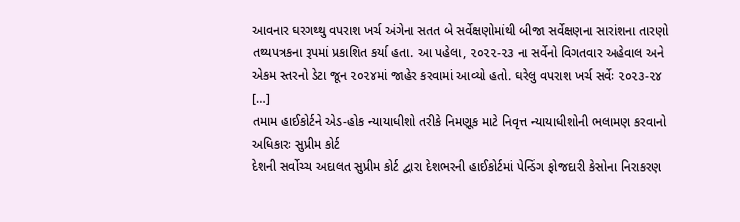આવનાર ઘરગથ્થુ વપરાશ ખર્ચ અંગેના સતત બે સર્વેક્ષણોમાંથી બીજા સર્વેક્ષણના સારાંશના તારણો તથ્યપત્રકના રૂપમાં પ્રકાશિત કર્યા હતા. આ પહેલા, ૨૦૨૨-૨૩ ના સર્વેનો વિગતવાર અહેવાલ અને એકમ સ્તરનો ડેટા જૂન ૨૦૨૪માં જાહેર કરવામાં આવ્યો હતો. ઘરેલુ વપરાશ ખર્ચ સર્વેઃ ૨૦૨૩-૨૪ […]
તમામ હાઈકોર્ટને એડ-હોક ન્યાયાધીશો તરીકે નિમણૂક માટે નિવૃત્ત ન્યાયાધીશોની ભલામણ કરવાનો અધિકારઃ સુપ્રીમ કોર્ટ
દેશની સર્વોચ્ચ અદાલત સુપ્રીમ કોર્ટ દ્વારા દેશભરની હાઈકોર્ટમાં પેન્ડિંગ ફોજદારી કેસોના નિરાકરણ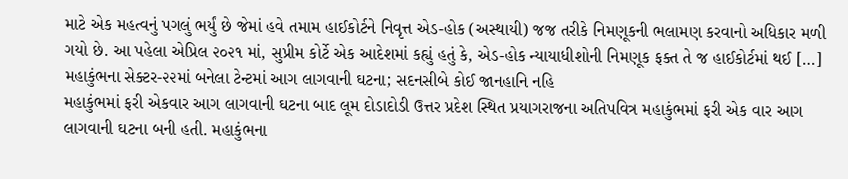માટે એક મહત્વનું પગલું ભર્યું છે જેમાં હવે તમામ હાઈકોર્ટને નિવૃત્ત એડ-હોક (અસ્થાયી) જજ તરીકે નિમણૂકની ભલામણ કરવાનો અધિકાર મળી ગયો છે. આ પહેલા એપ્રિલ ૨૦૨૧ માં, સુપ્રીમ કોર્ટે એક આદેશમાં કહ્યું હતું કે, એડ-હોક ન્યાયાધીશોની નિમણૂક ફક્ત તે જ હાઈકોર્ટમાં થઈ […]
મહાકુંભના સેક્ટર-૨૨માં બનેલા ટેન્ટમાં આગ લાગવાની ઘટના; સદનસીબે કોઈ જાનહાનિ નહિ
મહાકુંભમાં ફરી એકવાર આગ લાગવાની ઘટના બાદ લૂમ દોડાદોડી ઉત્તર પ્રદેશ સ્થિત પ્રયાગરાજના અતિપવિત્ર મહાકુંભમાં ફરી એક વાર આગ લાગવાની ઘટના બની હતી. મહાકુંભના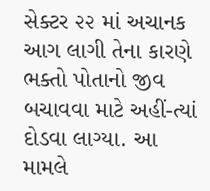સેક્ટર ૨૨ માં અચાનક આગ લાગી તેના કારણે ભક્તો પોતાનો જીવ બચાવવા માટે અહીં-ત્યાં દોડવા લાગ્યા. આ મામલે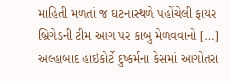માહિતી મળતાં જ ઘટનાસ્થળે પહોંચેલી ફાયર બ્રિગેડની ટીમ આગ પર કાબુ મેળવવાનો […]
અલ્હાબાદ હાઇકોર્ટે દુષ્કર્મના કેસમાં આગોતરા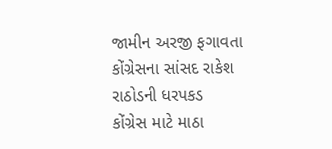જામીન અરજી ફગાવતા કોંગ્રેસના સાંસદ રાકેશ રાઠોડની ધરપકડ
કોંગ્રેસ માટે માઠા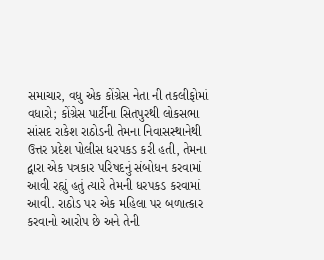સમાચાર, વધુ એક કોંગ્રેસ નેતા ની તકલીફોમાં વધારો; કોંગ્રેસ પાર્ટીના સિતપુરથી લોકસભા સાંસદ રાકેશ રાઠોડની તેમના નિવાસસ્થાનેથી ઉત્તર પ્રદેશ પોલીસ ધરપકડ કરી હતી, તેમના દ્વારા એક પત્રકાર પરિષદનું સંબોધન કરવામાં આવી રહ્યું હતું ત્યારે તેમની ધરપકડ કરવામાં આવી. રાઠોડ પર એક મહિલા પર બળાત્કાર કરવાનો આરોપ છે અને તેની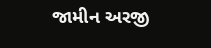જામીન અરજી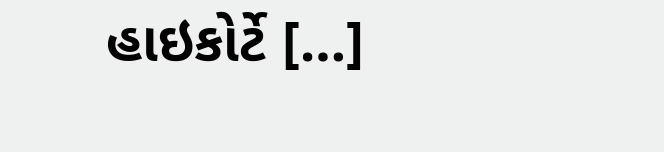હાઇકોર્ટે […]